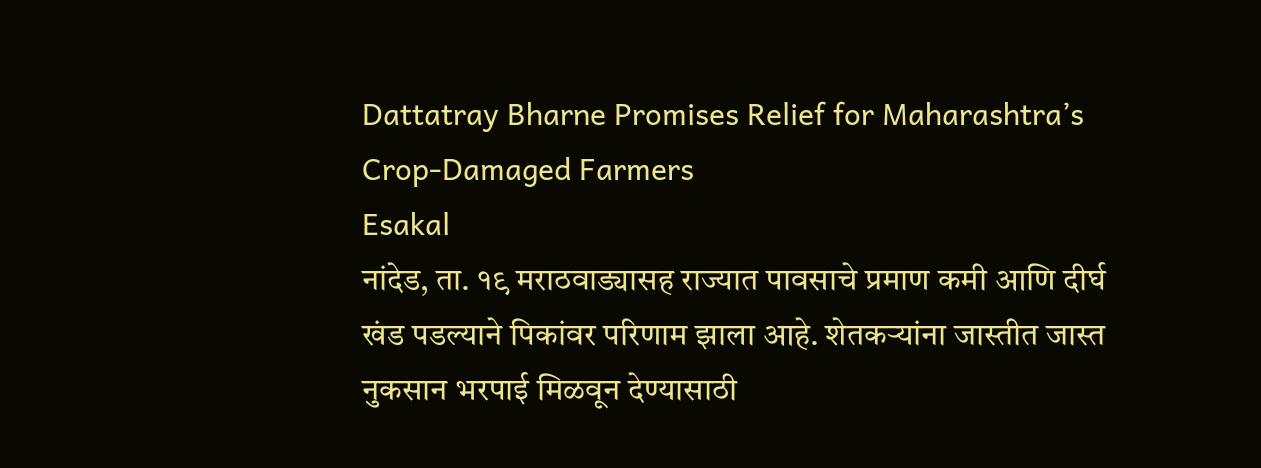Dattatray Bharne Promises Relief for Maharashtra’s Crop-Damaged Farmers
Esakal
नांदेड, ता. १९ मराठवाड्यासह राज्यात पावसाचे प्रमाण कमी आणि दीर्घ खंड पडल्याने पिकांवर परिणाम झाला आहे. शेतकऱ्यांना जास्तीत जास्त नुकसान भरपाई मिळवून देण्यासाठी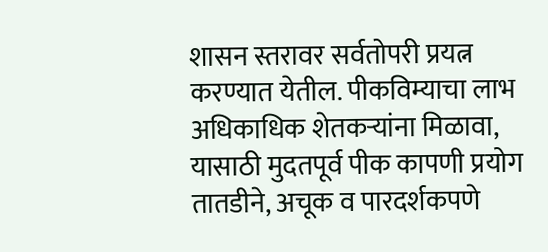शासन स्तरावर सर्वतोपरी प्रयत्न करण्यात येतील. पीकविम्याचा लाभ अधिकाधिक शेतकऱ्यांना मिळावा, यासाठी मुदतपूर्व पीक कापणी प्रयोग तातडीने, अचूक व पारदर्शकपणे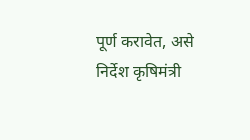पूर्ण करावेत, असे निर्देश कृषिमंत्री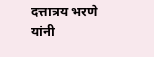दत्तात्रय भरणे यांनी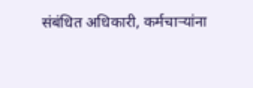संबंधित अधिकारी, कर्मचाऱ्यांना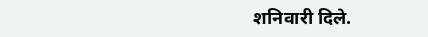शनिवारी दिले.